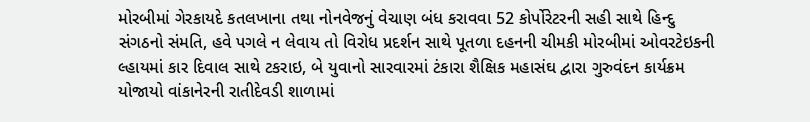મોરબીમાં ગેરકાયદે કતલખાના તથા નોનવેજનું વેચાણ બંધ કરાવવા 52 કોર્પોરેટરની સહી સાથે હિન્દુ સંગઠનો સંમતિ, હવે પગલે ન લેવાય તો વિરોધ પ્રદર્શન સાથે પૂતળા દહનની ચીમકી મોરબીમાં ઓવરટેઇકની લ્હાયમાં કાર દિવાલ સાથે ટકરાઇ, બે યુવાનો સારવારમાં ટંકારા શૈક્ષિક મહાસંઘ દ્વારા ગુરુવંદન કાર્યક્રમ યોજાયો વાંકાનેરની રાતીદેવડી શાળામાં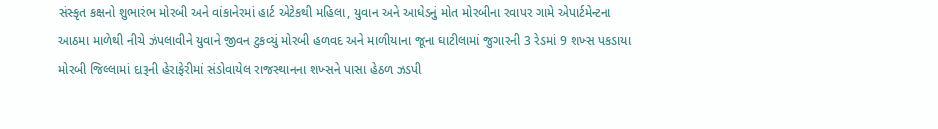સંસ્કૃત કક્ષનો શુભારંભ મોરબી અને વાંકાનેરમાં હાર્ટ એટેકથી મહિલા, યુવાન અને આધેડનું મોત મોરબીના રવાપર ગામે એપાર્ટમેન્ટના આઠમા માળેથી નીચે ઝંપલાવીને યુવાને જીવન ટુકવ્યું મોરબી હળવદ અને માળીયાના જૂના ઘાટીલામાં જુગારની 3 રેડમાં 9 શખ્સ પકડાયા મોરબી જિલ્લામાં દારૂની હેરાફેરીમાં સંડોવાયેલ રાજસ્થાનના શખ્સને પાસા હેઠળ ઝડપી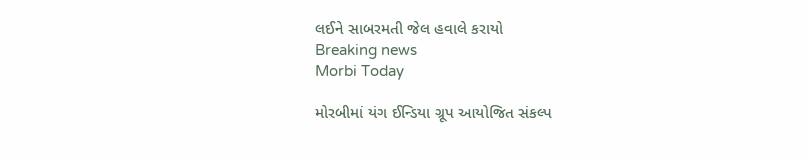લઈને સાબરમતી જેલ હવાલે કરાયો
Breaking news
Morbi Today

મોરબીમાં યંગ ઈન્ડિયા ગ્રૂપ આયોજિત સંકલ્પ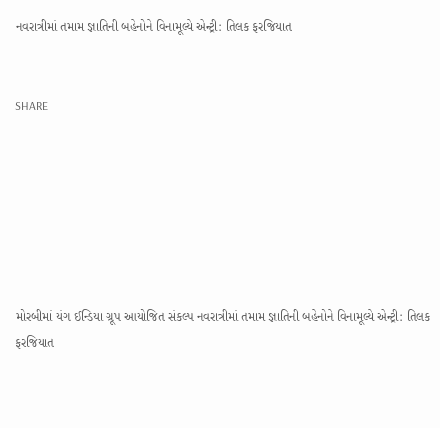નવરાત્રીમાં તમામ જ્ઞાતિની બહેનોને વિનામૂલ્યે એન્ટ્રી: તિલક ફરજિયાત


SHARE







મોરબીમાં યંગ ઈન્ડિયા ગ્રૂપ આયોજિત સંકલ્પ નવરાત્રીમાં તમામ જ્ઞાતિની બહેનોને વિનામૂલ્યે એન્ટ્રી: તિલક ફરજિયાત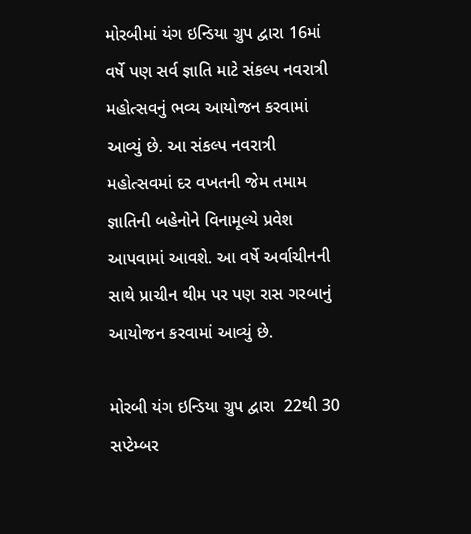મોરબીમાં યંગ ઇન્ડિયા ગ્રુપ દ્વારા 16માં વર્ષે પણ સર્વ જ્ઞાતિ માટે સંકલ્પ નવરાત્રી મહોત્સવનું ભવ્ય આયોજન કરવામાં આવ્યું છે. આ સંકલ્પ નવરાત્રી મહોત્સવમાં દર વખતની જેમ તમામ જ્ઞાતિની બહેનોને વિનામૂલ્યે પ્રવેશ આપવામાં આવશે. આ વર્ષે અર્વાચીનની સાથે પ્રાચીન થીમ પર પણ રાસ ગરબાનું આયોજન કરવામાં આવ્યું છે.

મોરબી યંગ ઇન્ડિયા ગ્રુપ દ્વારા  22થી 30 સપ્ટેમ્બર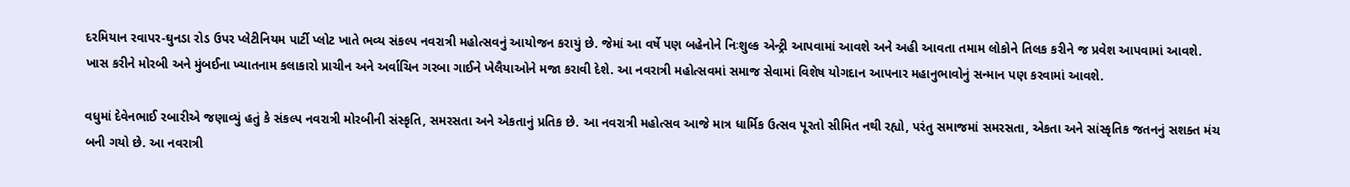દરમિયાન રવાપર-ઘુનડા રોડ ઉપર પ્લેટીનિયમ પાર્ટી પ્લોટ ખાતે ભવ્ય સંકલ્પ નવરાત્રી મહોત્સવનું આયોજન કરાયું છે. જેમાં આ વર્ષે પણ બહેનોને નિઃશુલ્ક એન્ટ્રી આપવામાં આવશે અને અહી આવતા તમામ લોકોને તિલક કરીને જ પ્રવેશ આપવામાં આવશે. ખાસ કરીને મોરબી અને મુંબઈના ખ્યાતનામ કલાકારો પ્રાચીન અને અર્વાચિન ગરબા ગાઈને ખેલૈયાઓને મજા કરાવી દેશે. આ નવરાત્રી મહોત્સવમાં સમાજ સેવામાં વિશેષ યોગદાન આપનાર મહાનુભાવોનું સન્માન પણ કરવામાં આવશે.

વધુમાં દેવેનભાઈ રબારીએ જણાવ્યું હતું કે સંકલ્પ નવરાત્રી મોરબીની સંસ્કૃતિ, સમરસતા અને એકતાનું પ્રતિક છે. આ નવરાત્રી મહોત્સવ આજે માત્ર ધાર્મિક ઉત્સવ પૂરતો સીમિત નથી રહ્યો, પરંતુ સમાજમાં સમરસતા, એકતા અને સાંસ્કૃતિક જતનનું સશક્ત મંચ બની ગયો છે. આ નવરાત્રી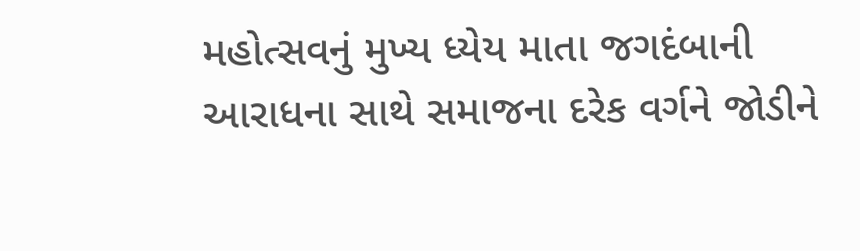મહોત્સવનું મુખ્ય ધ્યેય માતા જગદંબાની આરાધના સાથે સમાજના દરેક વર્ગને જોડીને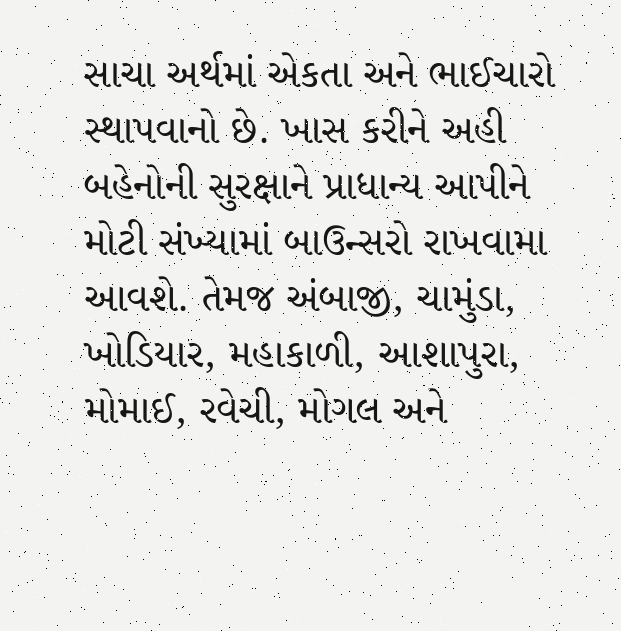સાચા અર્થમાં એકતા અને ભાઈચારો સ્થાપવાનો છે. ખાસ કરીને અહી બહેનોની સુરક્ષાને પ્રાધાન્ય આપીને મોટી સંખ્યામાં બાઉન્સરો રાખવામા આવશે. તેમજ અંબાજી, ચામુંડા, ખોડિયાર, મહાકાળી, આશાપુરા, મોમાઈ, રવેચી, મોગલ અને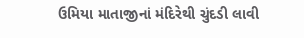ઉમિયા માતાજીનાં મંદિરેથી ચુંદડી લાવી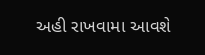અહી રાખવામા આવશે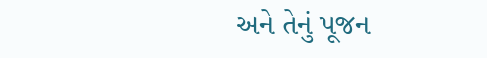અને તેનું પૂજન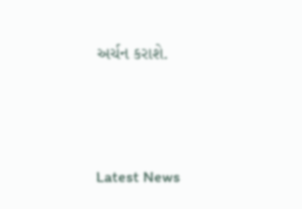અર્ચન કરાશે.






Latest News